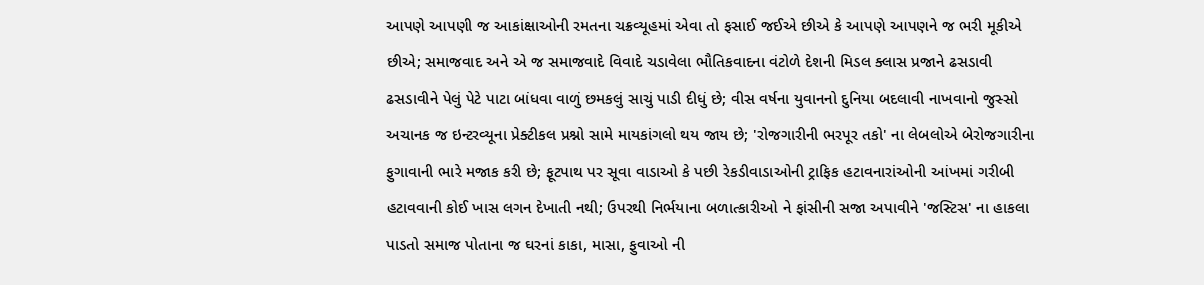આપણે આપણી જ આકાંક્ષાઓની રમતના ચક્રવ્યૂહમાં એવા તો ફસાઈ જઈએ છીએ કે આપણે આપણને જ ભરી મૂકીએ છીએ; સમાજવાદ અને એ જ સમાજવાદે વિવાદે ચડાવેલા ભૌતિકવાદના વંટોળે દેશની મિડલ ક્લાસ પ્રજાને ઢસડાવી ઢસડાવીને પેલું પેટે પાટા બાંધવા વાળું છમકલું સાચું પાડી દીધું છે; વીસ વર્ષના યુવાનનો દુનિયા બદલાવી નાખવાનો જુસ્સો અચાનક જ ઇન્ટરવ્યૂના પ્રેક્ટીકલ પ્રશ્નો સામે માયકાંગલો થય જાય છે; 'રોજગારીની ભરપૂર તકો' ના લેબલોએ બેરોજગારીના ફુગાવાની ભારે મજાક કરી છે; ફૂટપાથ પર સૂવા વાડાઓ કે પછી રેકડીવાડાઓની ટ્રાફિક હટાવનારાંઓની આંખમાં ગરીબી હટાવવાની કોઈ ખાસ લગન દેખાતી નથી; ઉપરથી નિર્ભયાના બળાત્કારીઓ ને ફાંસીની સજા અપાવીને 'જસ્ટિસ' ના હાકલા પાડતો સમાજ પોતાના જ ઘરનાં કાકા, માસા, ફુવાઓ ની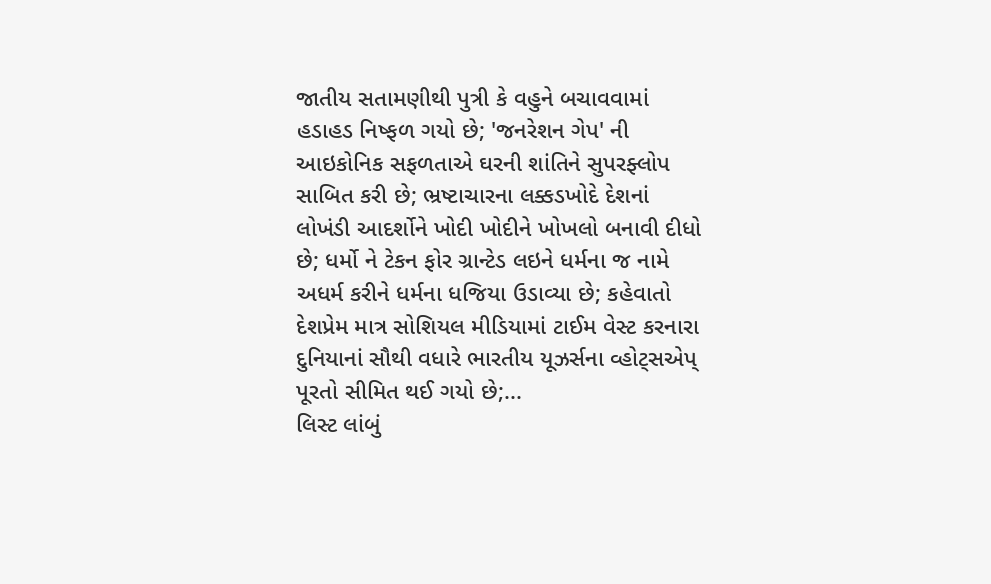જાતીય સતામણીથી પુત્રી કે વહુને બચાવવામાં હડાહડ નિષ્ફળ ગયો છે; 'જનરેશન ગેપ' ની આઇકોનિક સફળતાએ ઘરની શાંતિને સુપરફ્લોપ સાબિત કરી છે; ભ્રષ્ટાચારના લક્કડખોદે દેશનાં લોખંડી આદર્શોને ખોદી ખોદીને ખોખલો બનાવી દીધો છે; ધર્મો ને ટેકન ફોર ગ્રાન્ટેડ લઇને ધર્મના જ નામે અધર્મ કરીને ધર્મના ધજિયા ઉડાવ્યા છે; કહેવાતો દેશપ્રેમ માત્ર સોશિયલ મીડિયામાં ટાઈમ વેસ્ટ કરનારા દુનિયાનાં સૌથી વધારે ભારતીય યૂઝર્સના વ્હોટ્સએપ્ પૂરતો સીમિત થઈ ગયો છે;...
લિસ્ટ લાંબું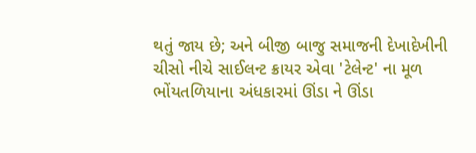થતું જાય છે; અને બીજી બાજુ સમાજની દેખાદેખીની ચીસો નીચે સાઈલન્ટ ક્રાયર એવા 'ટેલેન્ટ' ના મૂળ ભોંયતળિયાના અંધકારમાં ઊંડા ને ઊંડા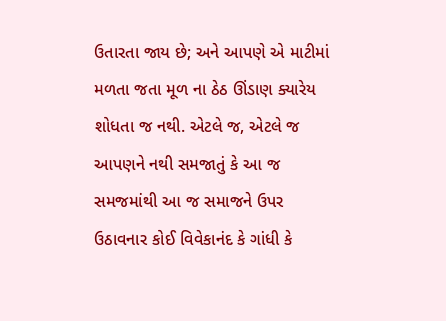ઉતારતા જાય છે; અને આપણે એ માટીમાં મળતા જતા મૂળ ના ઠેઠ ઊંડાણ ક્યારેય શોધતા જ નથી. એટલે જ, એટલે જ આપણને નથી સમજાતું કે આ જ સમજમાંથી આ જ સમાજને ઉપર ઉઠાવનાર કોઈ વિવેકાનંદ કે ગાંધી કે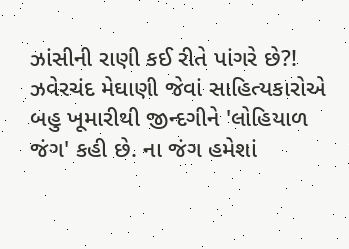ઝાંસીની રાણી કઈ રીતે પાંગરે છે?!
ઝવેરચંદ મેઘાણી જેવાં સાહિત્યકારોએ બહુ ખૂમારીથી જીન્દગીને 'લોહિયાળ જંગ' કહી છે. ના જંગ હમેશાં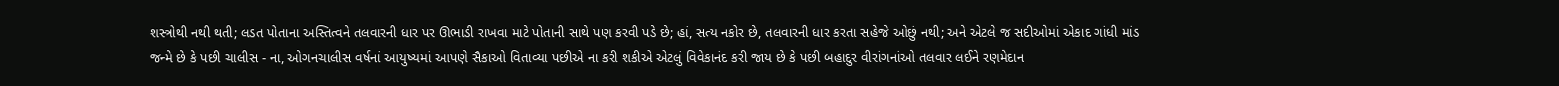શસ્ત્રોથી નથી થતી; લડત પોતાના અસ્તિત્વને તલવારની ધાર પર ઊભાડી રાખવા માટે પોતાની સાથે પણ કરવી પડે છે; હાં, સત્ય નકોર છે, તલવારની ધાર કરતા સહેજે ઓછું નથી; અને એટલે જ સદીઓમાં એકાદ ગાંધી માંડ જન્મે છે કે પછી ચાલીસ - ના, ઓગનચાલીસ વર્ષનાં આયુષ્યમાં આપણે સૈકાઓ વિતાવ્યા પછીએ ના કરી શકીએ એટલું વિવેકાનંદ કરી જાય છે કે પછી બહાદુર વીરાંગનાંઓ તલવાર લઈને રણમેદાન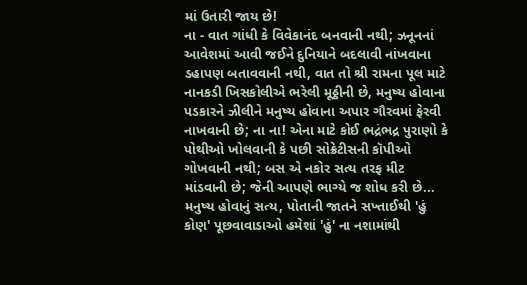માં ઉતારી જાય છે!
ના - વાત ગાંધી કે વિવેકાનંદ બનવાની નથી; ઝનૂનનાં આવેશમાં આવી જઈને દુનિયાને બદલાવી નાંખવાના ડહાપણ બતાવવાની નથી, વાત તો શ્રી રામના પૂલ માટે નાનકડી ખિસકોલીએ ભરેલી મૂઠ્ઠીની છે, મનુષ્ય હોવાના પડકારને ઝીલીને મનુષ્ય હોવાના અપાર ગૌરવમાં ફેરવી નાખવાની છે; ના ના! એના માટે કોઈ ભદ્રંભદ્ર પુરાણો કે પોથીઓ ખોલવાની કે પછી સોક્રેટીસની કૉપીઓ ગોખવાની નથી; બસ એ નકોર સત્ય તરફ મીટ માંડવાની છે; જેની આપણે ભાગ્યે જ શોધ કરી છે...
મનુષ્ય હોવાનું સત્ય, પોતાની જાતને સખ્તાઈથી 'હું કોણ' પૂછવાવાડાઓ હમેશાં 'હું' ના નશામાંથી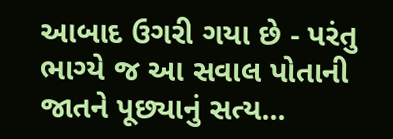આબાદ ઉગરી ગયા છે - પરંતુ ભાગ્યે જ આ સવાલ પોતાની જાતને પૂછ્યાનું સત્ય...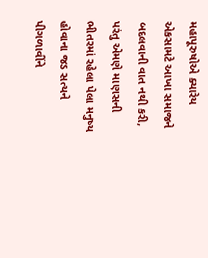મહાપૂરુષોએ ક્યારેય એકસામટે આખા સમાજને બદલવાની વાત નથી કરી, પરંતુ એમણે માણસની ભીતરમાં રહેલા પેલા મનુષ્ય હોવાના જડ સત્યને પીગળાવીંને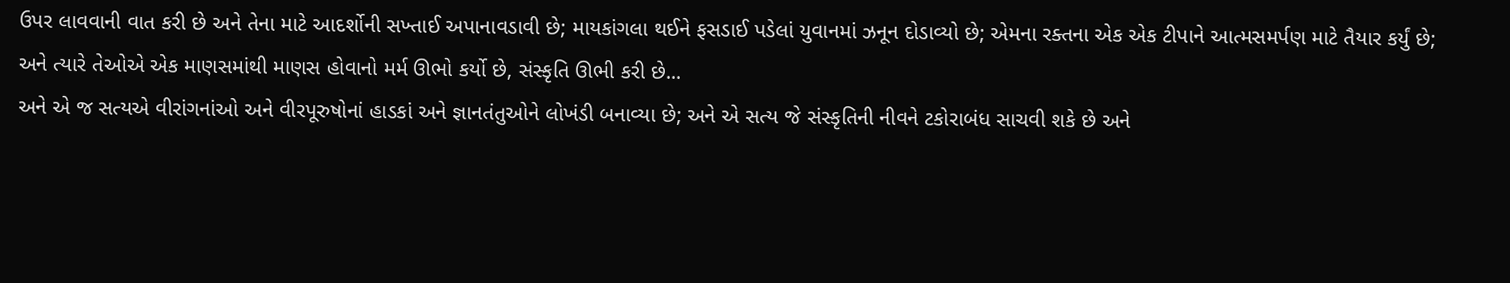ઉપર લાવવાની વાત કરી છે અને તેના માટે આદર્શોની સખ્તાઈ અપાનાવડાવી છે; માયકાંગલા થઈને ફસડાઈ પડેલાં યુવાનમાં ઝનૂન દોડાવ્યો છે; એમના રક્તના એક એક ટીપાને આત્મસમર્પણ માટે તૈયાર કર્યું છે; અને ત્યારે તેઓએ એક માણસમાંથી માણસ હોવાનો મર્મ ઊભો કર્યો છે, સંસ્કૃતિ ઊભી કરી છે...
અને એ જ સત્યએ વીરાંગનાંઓ અને વીરપૂરુષોનાં હાડકાં અને જ્ઞાનતંતુઓને લોખંડી બનાવ્યા છે; અને એ સત્ય જે સંસ્કૃતિની નીવને ટકોરાબંધ સાચવી શકે છે અને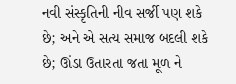નવી સંસ્કૃતિની નીવ સર્જી પણ શકે છે; અને એ સત્ય સમાજ બદલી શકે છે; ઊંડા ઉતારતા જતા મૂળ ને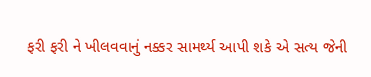ફરી ફરી ને ખીલવવાનું નક્કર સામર્થ્ય આપી શકે એ સત્ય જેની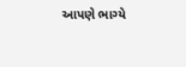આપણે ભાગ્યે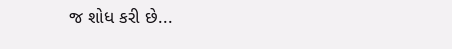જ શોધ કરી છે...